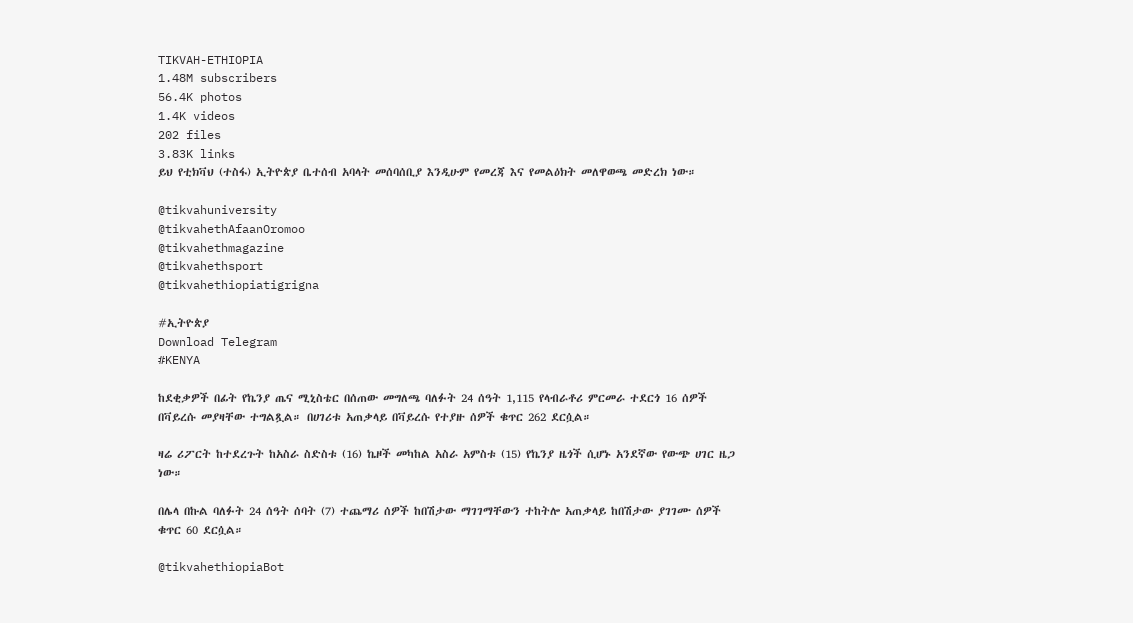TIKVAH-ETHIOPIA
1.48M subscribers
56.4K photos
1.4K videos
202 files
3.83K links
ይህ የቲክቫህ (ተስፋ) ኢትዮጵያ ቤተሰብ አባላት መሰባሰቢያ እንዲሁም የመረጃ እና የመልዕክት መለዋወጫ መድረክ ነው።

@tikvahuniversity
@tikvahethAfaanOromoo
@tikvahethmagazine
@tikvahethsport
@tikvahethiopiatigrigna

#ኢትዮጵያ
Download Telegram
#KENYA

ከደቂቃዎች በፊት የኬንያ ጤና ሚኒስቴር በሰጠው መግለጫ ባለፉት 24 ሰዓት 1,115 የላብራቶሪ ምርመራ ተደርጎ 16 ሰዎች በቫይረሱ መያዛቸው ተግልጿል። በሀገሪቱ አጠቃላይ በቫይረሱ የተያዙ ሰዎች ቁጥር 262 ደርሷል።

ዛሬ ሪፖርት ከተደረጉት ከአስራ ስድስቱ (16) ኬዞች መካከል አስራ አምስቱ (15) የኬንያ ዜጎች ሲሆኑ አንደኛው የውጭ ሀገር ዜጋ ነው።

በሌላ በኩል ባለፉት 24 ሰዓት ሰባት (7) ተጨማሪ ሰዎች ከበሽታው ማገገማቸውን ተከትሎ አጠቃላይ ከበሽታው ያገገሙ ሰዎች ቁጥር 60 ደርሷል።

@tikvahethiopiaBot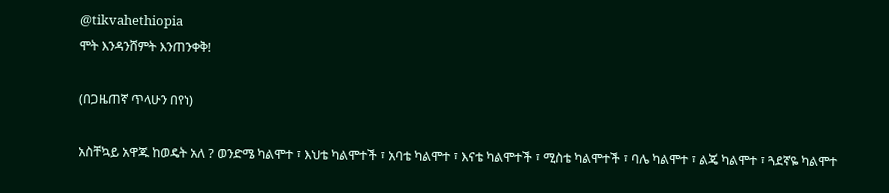@tikvahethiopia
ሞት እንዳንሸምት እንጠንቀቅ!

(በጋዜጠኛ ጥላሁን በየነ)

አስቸኳይ አዋጁ ከወዴት አለ ? ወንድሜ ካልሞተ ፣ እህቴ ካልሞተች ፣ አባቴ ካልሞተ ፣ እናቴ ካልሞተች ፣ ሚስቴ ካልሞተች ፣ ባሌ ካልሞተ ፣ ልጄ ካልሞተ ፣ ጓደኛዬ ካልሞተ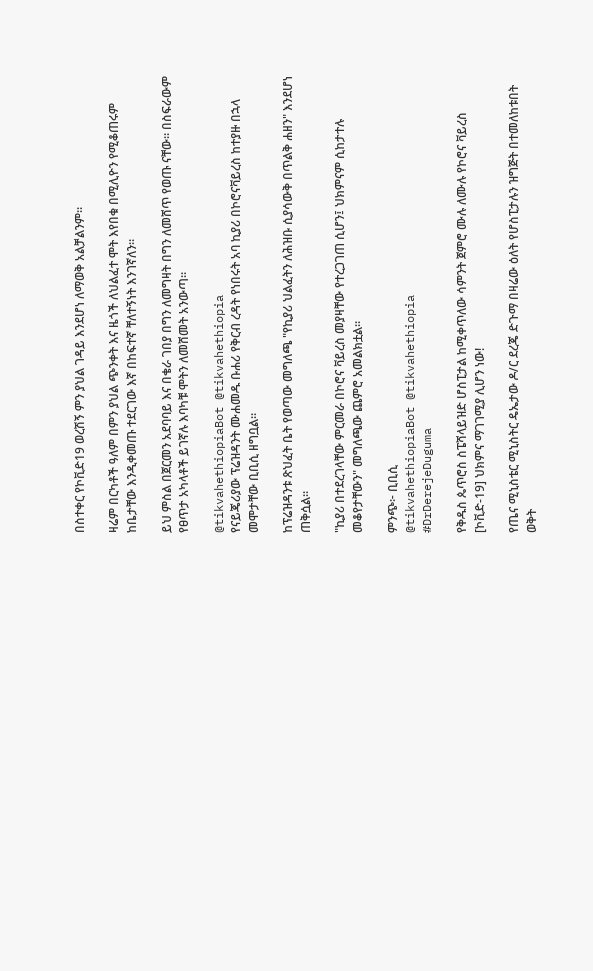በስተቀር የኮቪድ19 ወረሽኝ ምን ያህል ገዳይ እንደሆነ ለማወቅ አልቻልንም።

ዛሬም በርካቶች ዓለም በምን ያህል ጭንቀት እና ዜጎች ለህልፈተ ሞት እየበቁ በሚሊዮን የሚቆጠሩም ከቤታቸው እንዲቀመጡ ተደርገው እኛ በከፍተኛ ቸለተኝነት እንገኛለን።

ይህ ምስል በጀርመን አደባባይ እና በቄራ ገበያ በግን ለመግዛት በግን ለመሸጥ የወጡ ናቸው። በስፍራውም የፀጥታ አካላቶች ይገኛሉ እባካቹ ሞትን ለመሸመት አንውጣ።

@tikvahethiopiaBot @tikvahethiopia
የናይጄሪያው ፕሬዝዳንት ሙሐመዱ ቡሐሪ የቅርብ ረዳት የነበሩት አባ ኪያሪ በኮሮናቫይረስ ከተያዙ በኋላ መሞታቸው ቢቢሲ ዘግቧል።

ከፕሬዝዳንቱ ጽህፈት ቤት የወጣው መግለጫ "የኪያሪ ህልፈትን ለሕዝቡ ሲያሳውቅ በጥልቅ ሐዘን" እንደሆነ ጠቅሷል።

"ኪያሪ በተደረገላቸው ምርመራ በኮሮና ቫይረስ መያዛቸው የተረጋገጠ ሲሆን፤ ህክምናም ሲከታተሉ መቆየታቸውን" መግለጫው ጨምሮ አመልክቷል።

ምንጭ፦ ቢቢሲ
@tikvahethiopiaBot @tikvahethiopia
#DrDerejeDuguma

የቅዱስ ጴጥሮስ ስፔሻላይዝድ ሆስፒታል ከሚቀጥለው ሳምንት ጀምሮ ሙሉ ለሙሉ የኮሮና ቫይረስ [ኮቪድ-19] ህክምና ማገገሚያ ሊሆን ነው!

የጤና ሚኒስቴር ሚኒስትር ዴኤታው ዶ/ር ደረጄ ድጉማ በዛሬው ዕለት የሆስፒታሉን ዝግጅት በተመለከቱበት ወቅት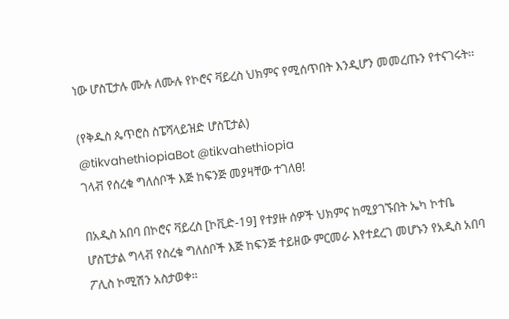ነው ሆስፒታሉ ሙሉ ለሙሉ የኮሮና ቫይረስ ህክምና የሚሰጥበት እንዲሆን መመረጡን የተናገሩት፡፡

(የቅዱስ ጴጥሮስ ስፔሻላይዝድ ሆስፒታል)
@tikvahethiopiaBot @tikvahethiopia
ገላቭ የሰረቁ ግለሰቦች እጅ ከፍንጅ መያዛቸው ተገለፀ!

በአዲስ አበባ በኮሮና ቫይረስ [ኮቪድ-19] የተያዙ ሰዎች ህክምና ከሚያገኙበት ኤካ ኮተቤ ሆስፒታል ግላቭ የስረቁ ግለሰቦች እጅ ከፍንጅ ተይዘው ምርመራ እየተደረገ መሆኑን የአዲስ አበባ ፖሊስ ኮሚሽን አስታወቀ።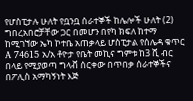የሆስፒታሉ ሁለት የቧንቧ ሰራተኞች ከሌሎች ሁለት (2) ግበረአበሮቻቸው ጋር በመሆን በየካ ክፍለ ከተማ ከሚገኘው ኤካ ኮተቤ አጠቃላይ ሆስፒታል የሰሌዳ ቁጥር A 74615 አ/አ ቶዮታ የቤት መኪና ግምቱ ከ3 ሺ ብር በላይ የሚያወጣ ግላቭ ሰርቀው በጥበቃ ሰራተኞችና በፖሊስ አማካኝነት እጅ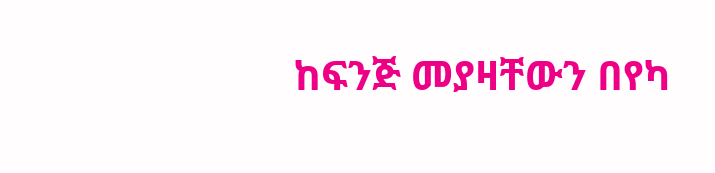ከፍንጅ መያዛቸውን በየካ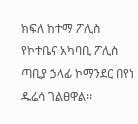ክፍለ ከተማ ፖሊስ የኮተቤና አካባቢ ፖሊስ ጣቢያ ኃላፊ ኮማንደር በየነ ዱሬሳ ገልፀዋል፡፡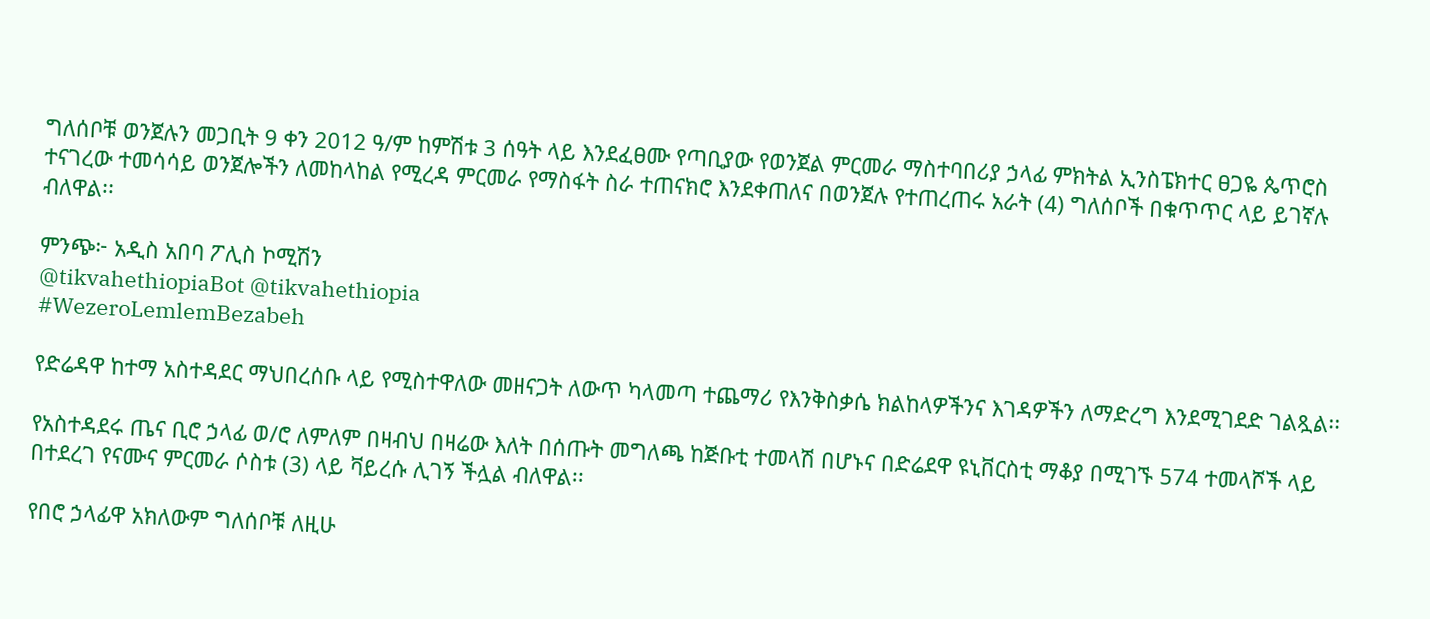ግለሰቦቹ ወንጀሉን መጋቢት 9 ቀን 2012 ዓ/ም ከምሽቱ 3 ሰዓት ላይ እንደፈፀሙ የጣቢያው የወንጀል ምርመራ ማስተባበሪያ ኃላፊ ምክትል ኢንስፔክተር ፀጋዬ ጴጥሮስ ተናገረው ተመሳሳይ ወንጀሎችን ለመከላከል የሚረዳ ምርመራ የማስፋት ስራ ተጠናክሮ እንደቀጠለና በወንጀሉ የተጠረጠሩ አራት (4) ግለሰቦች በቁጥጥር ላይ ይገኛሉ ብለዋል፡፡

ምንጭ፦ አዲስ አበባ ፖሊስ ኮሚሽን
@tikvahethiopiaBot @tikvahethiopia
#WezeroLemlemBezabeh

የድሬዳዋ ከተማ አስተዳደር ማህበረሰቡ ላይ የሚስተዋለው መዘናጋት ለውጥ ካላመጣ ተጨማሪ የእንቅስቃሴ ክልከላዎችንና እገዳዎችን ለማድረግ እንደሚገደድ ገልጿል፡፡

የአስተዳደሩ ጤና ቢሮ ኃላፊ ወ/ሮ ለምለም በዛብህ በዛሬው እለት በሰጡት መግለጫ ከጅቡቲ ተመላሽ በሆኑና በድሬደዋ ዩኒቨርስቲ ማቆያ በሚገኙ 574 ተመላሾች ላይ በተደረገ የናሙና ምርመራ ሶስቱ (3) ላይ ቫይረሱ ሊገኝ ችሏል ብለዋል፡፡

የበሮ ኃላፊዋ አክለውም ግለሰቦቹ ለዚሁ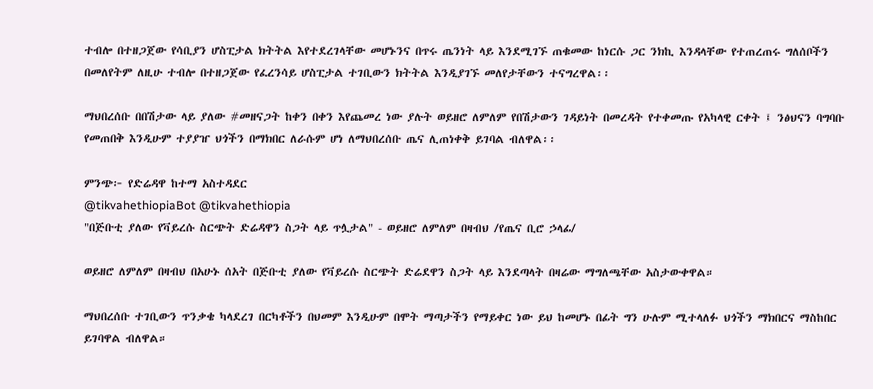ተብሎ በተዘጋጀው የሳቢያን ሆስፒታል ክትትል እየተደረገላቸው መሆኑንና በጥሩ ጤንነት ላይ እንደሚገኙ ጠቁመው ከነርሱ ጋር ንክኪ እንዳላቸው የተጠረጠሩ ግለሰቦችን በመለየትም ለዚሁ ተብሎ በተዘጋጀው የፈረንሳይ ሆስፒታል ተገቢውን ክትትል እንዲያገኙ መለየታቸውን ተናግረዋል፡፡

ማህበረሰቡ በበሽታው ላይ ያለው #መዘናጋት ከቀን በቀን እየጨመረ ነው ያሉት ወይዘሮ ለምለም የበሽታውን ገዳይነት በመረዳት የተቀመጡ የአካላዊ ርቀት ፤ ንፅህናን ባግባቡ የመጠበቅ እንዲሁም ተያያዠ ህጎችን በማክበር ለራሱም ሆነ ለማህበረሰቡ ጤና ሊጠነቀቅ ይገባል ብለዋል፡፡

ምንጭ፦ የድሬዳዋ ከተማ አስተዳደር
@tikvahethiopiaBot @tikvahethiopia
"በጅቡቲ ያለው የቫይረሱ ስርጭት ድሬዳዋን ስጋት ላይ ጥሏታል" - ወይዘሮ ለምለም በዛብህ /የጤና ቢሮ ኃላፊ/

ወይዘሮ ለምለም በዛብህ በአሁኑ ሰአት በጅቡቲ ያለው የቫይረሱ ስርጭት ድሬደዋን ስጋት ላይ እንደጣላት በዛሬው ማግለጫቸው አስታውቀዋል።

ማህበረሰቡ ተገቢውን ጥንቃቄ ካላደረገ በርካቶችን በህመም እንዲሁም በሞት ማጣታችን የማይቀር ነው ይህ ከመሆኑ በፊት ግን ሁሉም ሚተላለፉ ህጎችን ማክበርና ማስከበር ይገባዋል ብለዋል።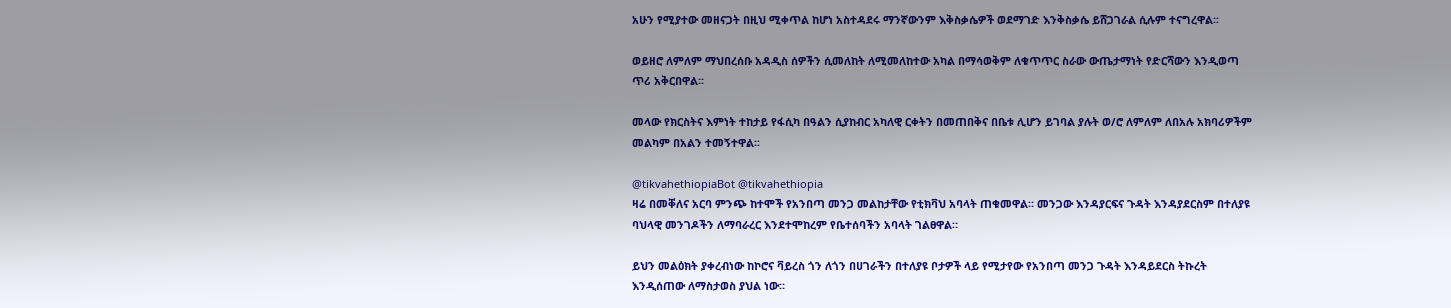አሁን የሚያተው መዘናጋት በዚህ ሚቀጥል ከሆነ አስተዳደሩ ማንኛውንም እቅስቃሴዎች ወደማገድ እንቅስቃሴ ይሸጋገራል ሲሉም ተናግረዋል፡፡

ወይዘሮ ለምለም ማህበረሰቡ አዳዲስ ሰዎችን ሲመለከት ለሚመለከተው አካል በማሳወቅም ለቁጥጥር ስራው ውጤታማነት የድርሻውን እንዲወጣ ጥሪ አቅርበዋል፡፡

መላው የክርስትና እምነት ተከታይ የፋሲካ በዓልን ሲያከብር አካለዊ ርቀትን በመጠበቅና በቤቱ ሊሆን ይገባል ያሉት ወ/ሮ ለምለም ለበአሉ አክባሪዎችም መልካም በአልን ተመኝተዋል፡፡

@tikvahethiopiaBot @tikvahethiopia
ዛሬ በመቐለና አርባ ምንጭ ከተሞች የአንበጣ መንጋ መልከታቸው የቲክቫህ አባላት ጠቁመዋል። መንጋው እንዳያርፍና ጉዳት እንዳያደርስም በተለያዩ ባህላዊ መንገዶችን ለማባራረር እንደተሞከረም የቤተሰባችን አባላት ገልፀዋል።

ይህን መልዕክት ያቀረብነው ከኮሮና ቫይረስ ጎን ለጎን በሀገራችን በተለያዩ ቦታዎች ላይ የሚታየው የአንበጣ መንጋ ጉዳት እንዳይደርስ ትኩረት እንዲሰጠው ለማስታወስ ያህል ነው።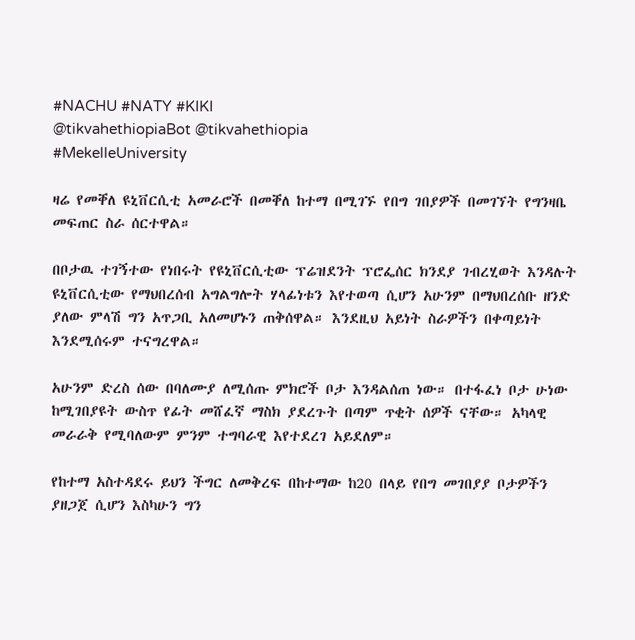#NACHU #NATY #KIKI
@tikvahethiopiaBot @tikvahethiopia
#MekelleUniversity

ዛሬ የመቐለ ዩኒቨርሲቲ አመራሮች በመቐለ ከተማ በሚገኙ የበግ ገበያዎች በመገኘት የግንዛቤ መፍጠር ስራ ሰርተዋል።

በቦታዉ ተገኝተው የነበሩት የዩኒቨርሲቲው ፕሬዝደንት ፕሮፌሰር ክንደያ ገብረሂወት እንዳሉት ዩኒቨርሲቲው የማህበረሰብ አግልግሎት ሃላፊነቱን እየተወጣ ሲሆን አሁንም በማህበረሰቡ ዘንድ ያለው ምላሽ ግን አጥጋቢ አለመሆኑን ጠቅሰዋል። እንደዚህ አይነት ስራዎችን በቀጣይነት እንደሚሰሩም ተናግረዋል።

አሁንም ድረስ ሰው በባለሙያ ለሚሰጡ ምክሮች ቦታ እንዳልሰጠ ነው። በተፋፈነ ቦታ ሁነው ከሚገበያዩት ውስጥ የፊት መሸፈኛ ማስክ ያደረጉት በጣም ጥቂት ሰዎች ናቸው። አካላዊ መራራቅ የሚባለውም ምንም ተግባራዊ እየተደረገ አይደለም።

የከተማ አስተዳደሩ ይህን ችግር ለመቅረፍ በከተማው ከ20 በላይ የበግ መገበያያ ቦታዎችን ያዘጋጀ ሲሆን እስካሁን ግን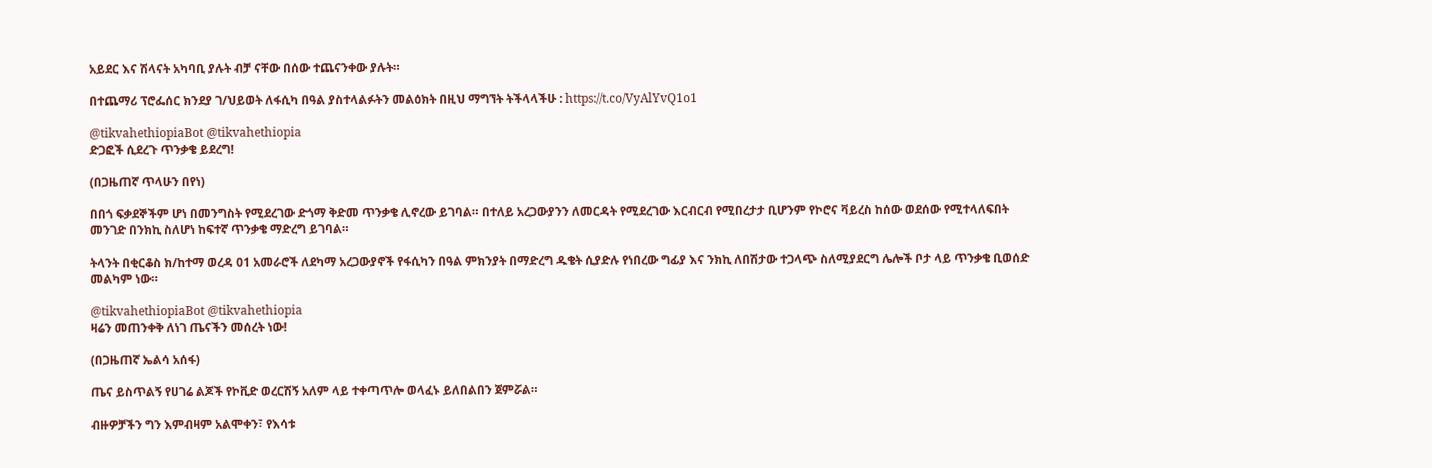አይደር እና ሽላናት አካባቢ ያሉት ብቻ ናቸው በሰው ተጨናንቀው ያሉት።

በተጨማሪ ፕሮፌሰር ክንደያ ገ/ህይወት ለፋሲካ በዓል ያስተላልፉትን መልዕክት በዚህ ማግኘት ትችላላችሁ : https://t.co/VyAlYvQ1o1

@tikvahethiopiaBot @tikvahethiopia
ድጋፎች ሲደረጉ ጥንቃቄ ይደረግ!

(በጋዜጠኛ ጥላሁን በየነ)

በበጎ ፍቃደኞችም ሆነ በመንግስት የሚደረገው ድጎማ ቅድመ ጥንቃቄ ሊኖረው ይገባል። በተለይ አረጋውያንን ለመርዳት የሚደረገው እርብርብ የሚበረታታ ቢሆንም የኮሮና ቫይረስ ከሰው ወደሰው የሚተላለፍበት መንገድ በንክኪ ስለሆነ ከፍተኛ ጥንቃቄ ማድረግ ይገባል።

ትላንት በቂርቆስ ክ/ከተማ ወረዳ 01 አመራሮች ለደካማ አረጋውያኖች የፋሲካን በዓል ምክንያት በማድረግ ዱቄት ሲያድሉ የነበረው ግፊያ እና ንክኪ ለበሽታው ተጋላጭ ስለሚያደርግ ሌሎች ቦታ ላይ ጥንቃቄ ቢወሰድ መልካም ነው።

@tikvahethiopiaBot @tikvahethiopia
ዛሬን መጠንቀቅ ለነገ ጤናችን መሰረት ነው!

(በጋዜጠኛ ኤልሳ አሰፋ)

ጤና ይስጥልኝ የሀገሬ ልጆች የኮቪድ ወረርሽኝ አለም ላይ ተቀጣጥሎ ወላፈኑ ይለበልበን ጀምሯል።

ብዙዎቻችን ግን እምብዛም አልሞቀን፣ የእሳቱ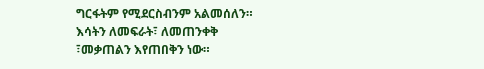ግርፋትም የሚደርስብንም አልመሰለን። እሳትን ለመፍራት፣ ለመጠንቀቅ ፣መቃጠልን እየጠበቅን ነው።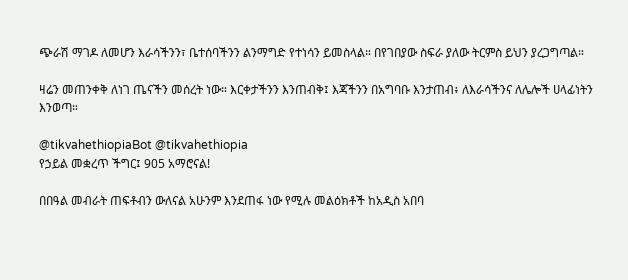ጭራሽ ማገዶ ለመሆን እራሳችንን፣ ቤተሰባችንን ልንማግድ የተነሳን ይመስላል። በየገበያው ስፍራ ያለው ትርምስ ይህን ያረጋግጣል።

ዛሬን መጠንቀቅ ለነገ ጤናችን መሰረት ነው። እርቀታችንን እንጠብቅ፤ እጃችንን በአግባቡ እንታጠብ፥ ለእራሳችንና ለሌሎች ሀላፊነትን እንወጣ።

@tikvahethiopiaBot @tikvahethiopia
የኃይል መቋረጥ ችግር፤ 905 አማሮናል!

በበዓል መብራት ጠፍቶብን ውለናል አሁንም እንደጠፋ ነው የሚሉ መልዕክቶች ከአዲስ አበባ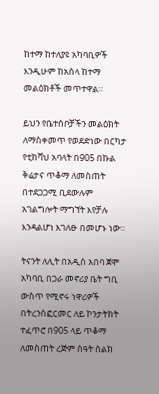ከተማ ከተለያዩ አካባቢዎች እንዲሁም ከአሰላ ከተማ መልዕክቶች መጥተዋል።

ይህን የቤተሰቦቻችን መልዕክት ለማስቀመጥ የወደድነው በርካታ የቲክቫህ አባላት በ905 በኩል ቅሬታና ጥቆማ ለመስጠት በተደጋጋሚ ቢደውሉም አገልግሎት ማግኘት እየቻሉ እንዳልሆነ እገለፁ በመሆኑ ነው።

ትናንት ለሊት በአዲስ አበባ ጀሞ አካባቢ በጋራ መኖሪያ ቤት ግቢ ውስጥ የሚኖሩ ነዋሪዎች በትረንስፎርመር ለይ ኮንታትክት ተፈጥሮ በ905 ላይ ጥቆማ ለመስጠት ረጅም ሰዓት ስልክ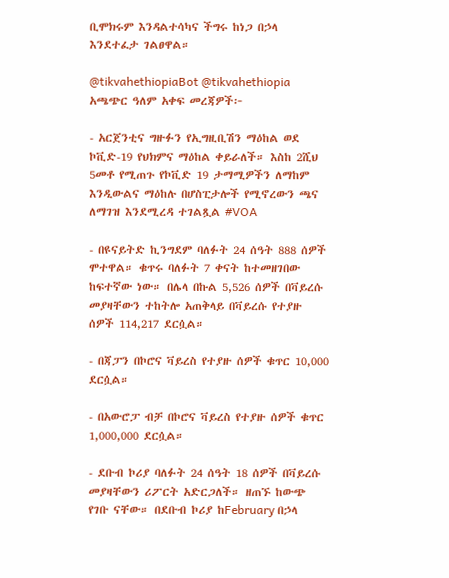ቢሞክሩም እንዳልተሳካና ችግሩ ከነጋ በኃላ እንደተፈታ ገልፀዋል።

@tikvahethiopiaBot @tikvahethiopia
አጫጭር ዓለም አቀፍ መረጃዎች፦

- አርጀንቲና ግዙፉን የኢግዚቢሽን ማዕከል ወደ ኮቪድ-19 የህክምና ማዕከል ቀይራለች። እስከ 2ሺህ 5መቶ የሚጠጉ የኮቪድ 19 ታማሚዎችን ለማከም እንዲውልና ማዕከሉ በሆስፒታሎች የሚኖረውን ጫና ለማገዝ እንደሚረዳ ተገልጿል #VOA

- በዩናይትድ ኪንግደም ባለፉት 24 ሰዓት 888 ሰዎች ሞተዋል። ቁጥሩ ባለፉት 7 ቀናት ከተመዘገበው ከፍተኛው ነው። በሌላ በኩል 5,526 ሰዎች በቫይረሱ መያዛቸውን ተከትሎ አጠቅላይ በቫይረሱ የተያዙ ሰዎች 114,217 ደርሷል።

- በጃፓን በኮሮና ቫይረስ የተያዙ ሰዎች ቁጥር 10,000 ደርሷል።

- በአውሮፓ ብቻ በኮሮና ቫይረስ የተያዙ ሰዎች ቁጥር 1,000,000 ደርሷል።

- ደቡብ ኮሪያ ባለፉት 24 ሰዓት 18 ሰዎች በቫይረሱ መያዛቸውን ሪፖርት አድርጋለች። ዘጠኙ ከውጭ የገቡ ናቸው። በደቡብ ኮሪያ ከFebruary በኃላ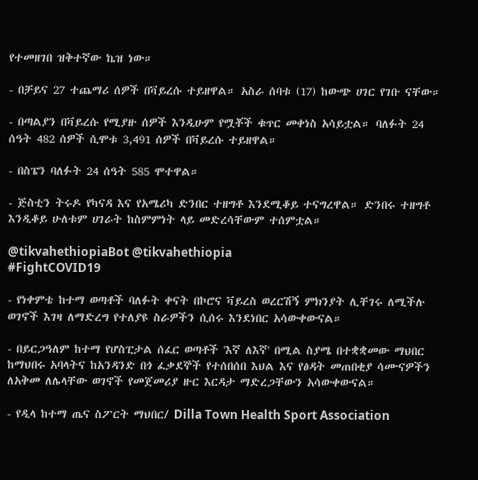የተመዘገበ ዝቅተኛው ኬዝ ነው።

- በቻይና 27 ተጨማሪ ሰዎች በቫይረሱ ተይዘዋል። አስራ ሰባቱ (17) ከውጭ ሀገር የገቡ ናቸው።

- በጣልያን በቫይረሱ የሚያዙ ሰዎች እንዲሁም የሟቾች ቁጥር መቀነስ አሳይቷል። ባለፉት 24 ሰዓት 482 ሰዎች ሲሞቱ 3,491 ሰዎች በቫይረሱ ተይዘዋል።

- በስፔን ባለፉት 24 ሰዓት 585 ሞተዋል።

- ጅስቲን ትሩዶ የካናዳ እና የአሜሪካ ድንበር ተዘግቶ እንደሚቆይ ተናግረዋል። ድንበሩ ተዘግቶ እንዲቆይ ሁለቱም ሀገራት ከስምምነት ላይ መድረሳቸውም ተሰምቷል።

@tikvahethiopiaBot @tikvahethiopia
#FightCOVID19

- የነቀምቴ ከተማ ወጣቶች ባለፉት ቀናት በኮሮና ቫይረስ ወረርሽኝ ምክንያት ሊቸገሩ ለሚችሉ ወገኖች እገዛ ለማድረግ የተለያዩ ስራዎችን ሲሰሩ እንደነበር አሳውቀውናል።

- በይርጋዓለም ከተማ የሆስፒታል ሰፈር ወጣቶች 'እኛ ለእኛ' በሚል ስያሜ በተቋቋመው ማህበር ከማህበሩ አባላትና ከአንዳንድ በጎ ፈቃደኞች የተሰበሰበ እህል እና የፅዳት መጠበቂያ ሳሙናዎችን ለአቅመ ለሌላቸው ወገኖች የመጀመሪያ ዙር እርዳታ ማድረጋቸውን አሳውቀውናል።

- የዲላ ከተማ ጤና ስፖርት ማህበር/ Dilla Town Health Sport Association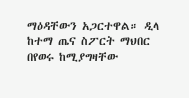ማዕዳቸውን አጋርተዋል። ዲላ ከተማ ጤና ስፖርት ማህበር በየወሩ ከሚያግዛቸው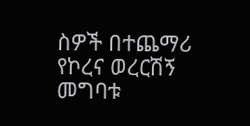ስዎች በተጨማሪ የኮረና ወረርሽኝ መግባቱ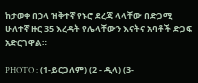ከታወቀ በኃላ ዝቅተኛ የኑሮ ደረጃ ላላቸው በድጋሚ ሁለተኛ ዙር 35 እረዳት የሌላቸውን እናትና አባቶች ድጋፍ አድርገዋል።

PHOTO : (1-ይርጋለም) (2 - ዲላ) (3-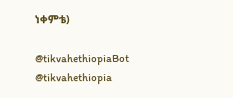ነቀምቴ)

@tikvahethiopiaBot @tikvahethiopia